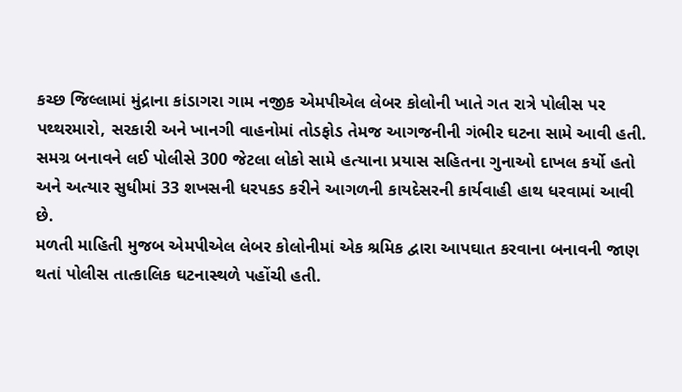કચ્છ જિલ્લામાં મુંદ્રાના કાંડાગરા ગામ નજીક એમપીએલ લેબર કોલોની ખાતે ગત રાત્રે પોલીસ પર પથ્થરમારો, સરકારી અને ખાનગી વાહનોમાં તોડફોડ તેમજ આગજનીની ગંભીર ઘટના સામે આવી હતી. સમગ્ર બનાવને લઈ પોલીસે 300 જેટલા લોકો સામે હત્યાના પ્રયાસ સહિતના ગુનાઓ દાખલ કર્યો હતો અને અત્યાર સુધીમાં 33 શખસની ધરપકડ કરીને આગળની કાયદેસરની કાર્યવાહી હાથ ધરવામાં આવી છે.
મળતી માહિતી મુજબ એમપીએલ લેબર કોલોનીમાં એક શ્રમિક દ્વારા આપઘાત કરવાના બનાવની જાણ થતાં પોલીસ તાત્કાલિક ઘટનાસ્થળે પહોંચી હતી.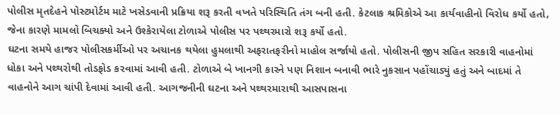પોલીસ મૃતદેહને પોસ્ટમોર્ટમ માટે ખસેડવાની પ્રક્રિયા શરૂ કરતી વખતે પરિસ્થિતિ તંગ બની હતી. કેટલાક શ્રમિકોએ આ કાર્યવાહીનો વિરોધ કર્યો હતો, જેના કારણે મામલો બિચક્યો અને ઉશ્કેરાયેલા ટોળાએ પોલીસ પર પથ્થરમારો શરૂ કર્યો હતો.
ઘટના સમયે હાજર પોલીસકર્મીઓ પર અચાનક થયેલા હુમલાથી અફરાતફરીનો માહોલ સર્જાયો હતો. પોલીસની જીપ સહિત સરકારી વાહનોમાં ધોકા અને પથ્થરોથી તોડફોડ કરવામાં આવી હતી. ટોળાએ બે ખાનગી કારને પણ નિશાન બનાવી ભારે નુકસાન પહોંચાડ્યું હતું અને બાદમાં તે વાહનોને આગ ચાંપી દેવામાં આવી હતી. આગજનીની ઘટના અને પથ્થરમારાથી આસપાસના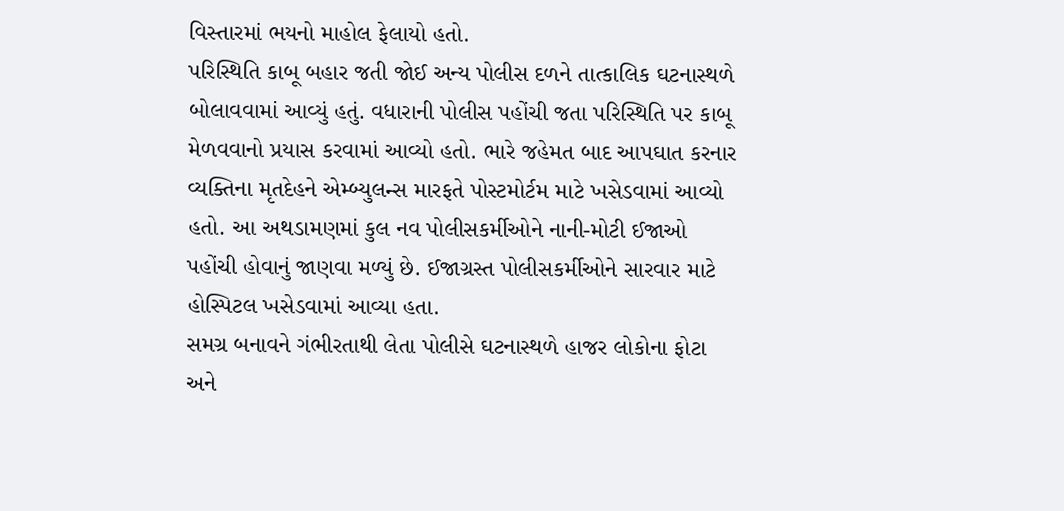વિસ્તારમાં ભયનો માહોલ ફેલાયો હતો.
પરિસ્થિતિ કાબૂ બહાર જતી જોઈ અન્ય પોલીસ દળને તાત્કાલિક ઘટનાસ્થળે બોલાવવામાં આવ્યું હતું. વધારાની પોલીસ પહોંચી જતા પરિસ્થિતિ પર કાબૂ મેળવવાનો પ્રયાસ કરવામાં આવ્યો હતો. ભારે જહેમત બાદ આપઘાત કરનાર વ્યક્તિના મૃતદેહને એમ્બ્યુલન્સ મારફતે પોસ્ટમોર્ટમ માટે ખસેડવામાં આવ્યો હતો. આ અથડામણમાં કુલ નવ પોલીસકર્મીઓને નાની-મોટી ઈજાઓ પહોંચી હોવાનું જાણવા મળ્યું છે. ઈજાગ્રસ્ત પોલીસકર્મીઓને સારવાર માટે હોસ્પિટલ ખસેડવામાં આવ્યા હતા.
સમગ્ર બનાવને ગંભીરતાથી લેતા પોલીસે ઘટનાસ્થળે હાજર લોકોના ફોટા અને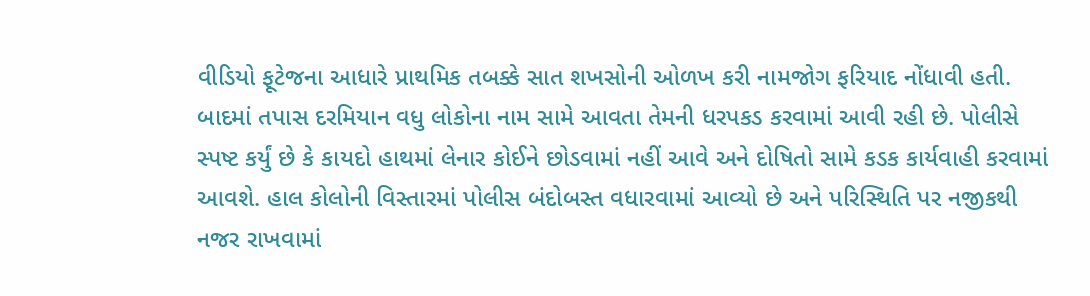વીડિયો ફૂટેજના આધારે પ્રાથમિક તબક્કે સાત શખસોની ઓળખ કરી નામજોગ ફરિયાદ નોંધાવી હતી. બાદમાં તપાસ દરમિયાન વધુ લોકોના નામ સામે આવતા તેમની ધરપકડ કરવામાં આવી રહી છે. પોલીસે સ્પષ્ટ કર્યું છે કે કાયદો હાથમાં લેનાર કોઈને છોડવામાં નહીં આવે અને દોષિતો સામે કડક કાર્યવાહી કરવામાં આવશે. હાલ કોલોની વિસ્તારમાં પોલીસ બંદોબસ્ત વધારવામાં આવ્યો છે અને પરિસ્થિતિ પર નજીકથી નજર રાખવામાં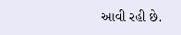આવી રહી છે.